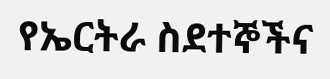የኤርትራ ስደተኞችና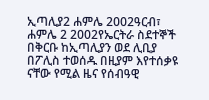ኢጣሊያ2 ሐምሌ 2002ዓርብ፣ ሐምሌ 2 2002የኤርትራ ስደተኞች በቅርቡ ከኢጣሊያን ወደ ሊቢያ በፖሊስ ተወሰዱ በዚያም እየተሰቃዩ ናቸው የሚል ዜና የሰብዓዊ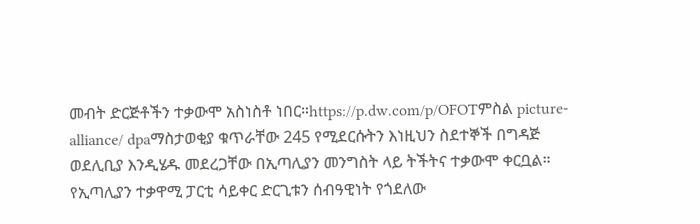መብት ድርጅቶችን ተቃውሞ አስነስቶ ነበር።https://p.dw.com/p/OFOTምስል picture-alliance/ dpaማስታወቂያ ቁጥራቸው 245 የሚደርሱትን እነዚህን ስደተኞች በግዳጅ ወደሊቢያ እንዲሄዱ መደረጋቸው በኢጣሊያን መንግስት ላይ ትችትና ተቃውሞ ቀርቧል። የኢጣሊያን ተቃዋሚ ፓርቲ ሳይቀር ድርጊቱን ሰብዓዊነት የጎደለው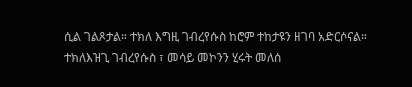ሲል ገልጾታል። ተክለ እግዚ ገብረየሱስ ከሮም ተከታዩን ዘገባ አድርሶናል። ተክለእዝጊ ገብረየሱስ ፣ መሳይ መኮንን ሂሩት መለሰ